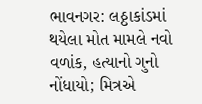ભાવનગર: લઠ્ઠાકાંડમાં થયેલા મોત મામલે નવો વળાંક, હત્યાનો ગુનો નોંધાયો; મિત્રએ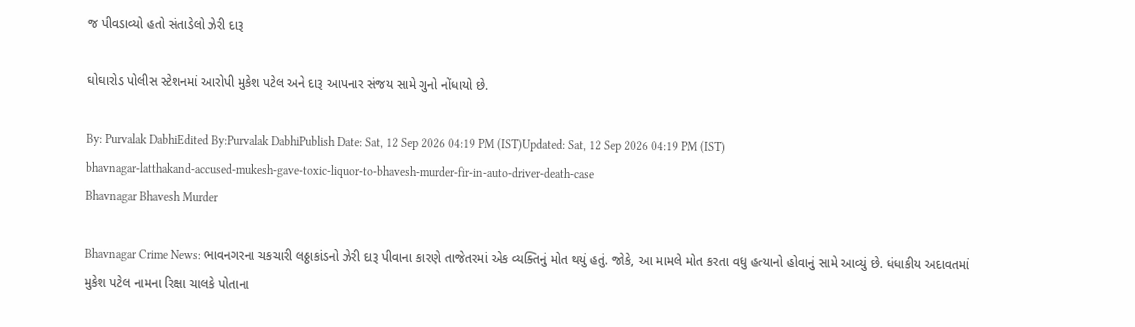જ પીવડાવ્યો હતો સંતાડેલો ઝેરી દારૂ

ઘોઘારોડ પોલીસ સ્ટેશનમાં આરોપી મુકેશ પટેલ અને દારૂ આપનાર સંજય સામે ગુનો નોંધાયો છે.

By: Purvalak DabhiEdited By:Purvalak DabhiPublish Date: Sat, 12 Sep 2026 04:19 PM (IST)Updated: Sat, 12 Sep 2026 04:19 PM (IST)
bhavnagar-latthakand-accused-mukesh-gave-toxic-liquor-to-bhavesh-murder-fir-in-auto-driver-death-case
Bhavnagar Bhavesh Murder

Bhavnagar Crime News: ભાવનગરના ચકચારી લઠ્ઠાકાંડનો ઝેરી દારૂ પીવાના કારણે તાજેતરમાં એક વ્યક્તિનું મોત થયું હતું. જોકે, આ મામલે મોત કરતા વધુ હત્યાનો હોવાનું સામે આવ્યું છે. ધંધાકીય અદાવતમાં મુકેશ પટેલ નામના રિક્ષા ચાલકે પોતાના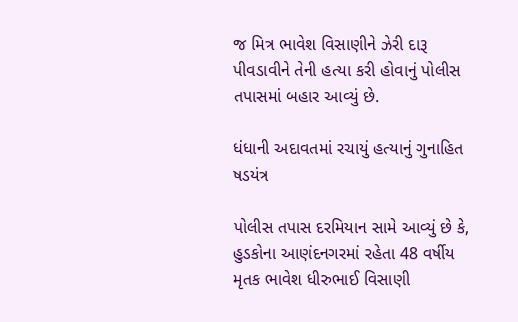જ મિત્ર ભાવેશ વિસાણીને ઝેરી દારૂ પીવડાવીને તેની હત્યા કરી હોવાનું પોલીસ તપાસમાં બહાર આવ્યું છે.

ધંધાની અદાવતમાં રચાયું હત્યાનું ગુનાહિત ષડયંત્ર

પોલીસ તપાસ દરમિયાન સામે આવ્યું છે કે, હુડકોના આણંદનગરમાં રહેતા 48 વર્ષીય મૃતક ભાવેશ ધીરુભાઈ વિસાણી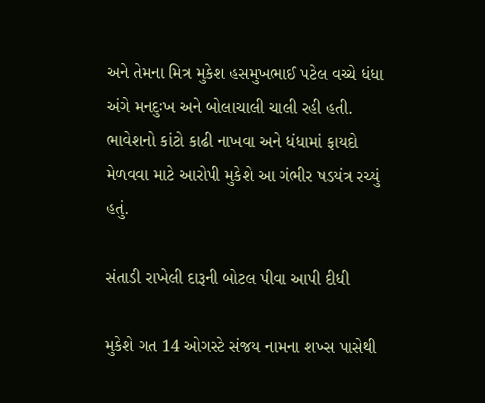અને તેમના મિત્ર મુકેશ હસમુખભાઈ પટેલ વચ્ચે ધંધા અંગે મનદુઃખ અને બોલાચાલી ચાલી રહી હતી. ભાવેશનો કાંટો કાઢી નાખવા અને ધંધામાં ફાયદો મેળવવા માટે આરોપી મુકેશે આ ગંભીર ષડયંત્ર રચ્યું હતું.

સંતાડી રાખેલી દારૂની બોટલ પીવા આપી દીધી

મુકેશે ગત 14 ઓગસ્ટે સંજય નામના શખ્સ પાસેથી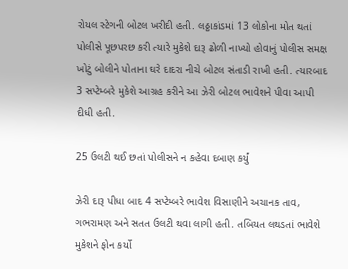રોયલ સ્ટેગની બોટલ ખરીદી હતી. લઠ્ઠાકાંડમાં 13 લોકોના મોત થતાં પોલીસે પૂછપરછ કરી ત્યારે મુકેશે દારૂ ઢોળી નાખ્યો હોવાનું પોલીસ સમક્ષ ખોટું બોલીને પોતાના ઘરે દાદરા નીચે બોટલ સંતાડી રાખી હતી. ત્યારબાદ 3 સપ્ટેમ્બરે મુકેશે આગ્રહ કરીને આ ઝેરી બોટલ ભાવેશને પીવા આપી દીધી હતી.

25 ઉલટી થઈ છતાં પોલીસને ન કહેવા દબાણ કર્યું

ઝેરી દારૂ પીધા બાદ 4 સપ્ટેમ્બરે ભાવેશ વિસાણીને અચાનક તાવ, ગભરામણ અને સતત ઉલટી થવા લાગી હતી. તબિયત લથડતાં ભાવેશે મુકેશને ફોન કર્યો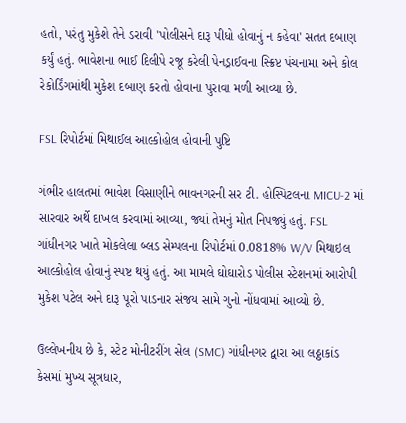હતો, પરંતુ મુકેશે તેને ડરાવી 'પોલીસને દારૂ પીધો હોવાનું ન કહેવા' સતત દબાણ કર્યું હતું. ભાવેશના ભાઈ દિલીપે રજૂ કરેલી પેનડ્રાઈવના સ્ક્રિપ્ટ પંચનામા અને કોલ રેકોર્ડિંગમાંથી મુકેશ દબાણ કરતો હોવાના પુરાવા મળી આવ્યા છે.

FSL રિપોર્ટમાં મિથાઈલ આલ્કોહોલ હોવાની પુષ્ટિ

ગંભીર હાલતમાં ભાવેશ વિસાણીને ભાવનગરની સર ટી. હોસ્પિટલના MICU-2 માં સારવાર અર્થે દાખલ કરવામાં આવ્યા, જ્યાં તેમનું મોત નિપજ્યું હતું. FSL ગાંધીનગર ખાતે મોકલેલા બ્લડ સેમ્પલના રિપોર્ટમાં 0.0818% W/V મિથાઇલ આલ્કોહોલ હોવાનું સ્પષ્ટ થયું હતું. આ મામલે ઘોઘારોડ પોલીસ સ્ટેશનમાં આરોપી મુકેશ પટેલ અને દારૂ પૂરો પાડનાર સંજય સામે ગુનો નોંધવામાં આવ્યો છે.

ઉલ્લેખનીય છે કે, સ્ટેટ મોનીટરીંગ સેલ (SMC) ગાંધીનગર દ્વારા આ લઠ્ઠાકાંડ કેસમાં મુખ્ય સૂત્રધાર,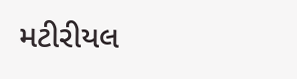મટીરીયલ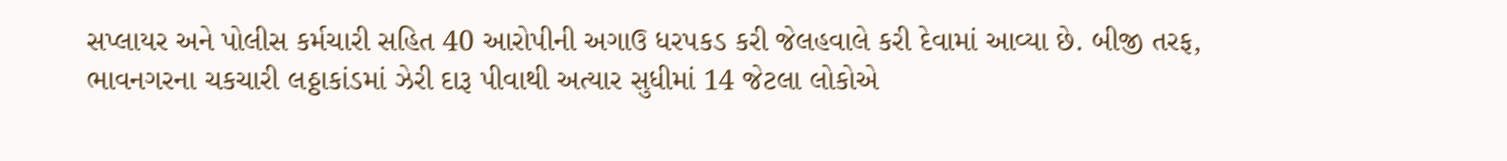સપ્લાયર અને પોલીસ કર્મચારી સહિત 40 આરોપીની અગાઉ ધરપકડ કરી જેલહવાલે કરી દેવામાં આવ્યા છે. બીજી તરફ, ભાવનગરના ચકચારી લઠ્ઠાકાંડમાં ઝેરી દારૂ પીવાથી અત્યાર સુધીમાં 14 જેટલા લોકોએ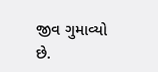જીવ ગુમાવ્યો છે.